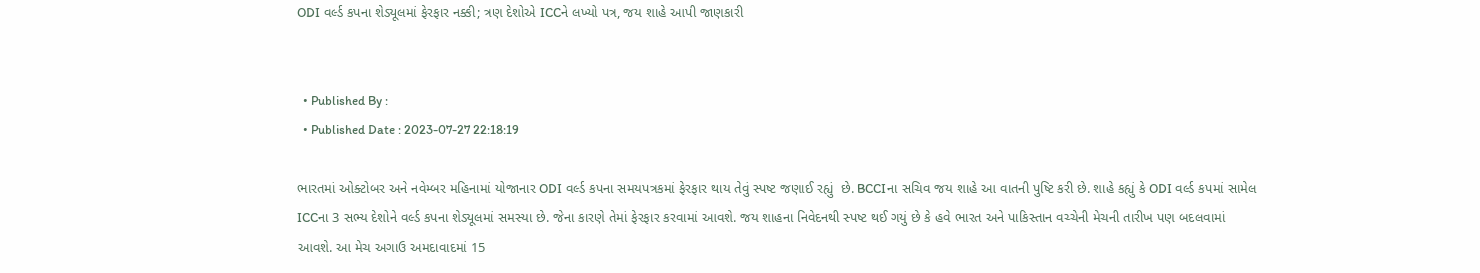ODI વર્લ્ડ કપના શેડ્યૂલમાં ફેરફાર નક્કી; ત્રણ દેશોએ ICCને લખ્યો પત્ર, જય શાહે આપી જાણકારી


  • Published By :
  • Published Date : 2023-07-27 22:18:19

ભારતમાં ઓક્ટોબર અને નવેમ્બર મહિનામાં યોજાનાર ODI વર્લ્ડ કપના સમયપત્રકમાં ફેરફાર થાય તેવું સ્પષ્ટ જણાઈ રહ્યું  છે. BCCIના સચિવ જય શાહે આ વાતની પુષ્ટિ કરી છે. શાહે કહ્યું કે ODI વર્લ્ડ કપમાં સામેલ ICCના 3 સભ્ય દેશોને વર્લ્ડ કપના શેડ્યૂલમાં સમસ્યા છે. જેના કારણે તેમાં ફેરફાર કરવામાં આવશે. જય શાહના નિવેદનથી સ્પષ્ટ થઈ ગયું છે કે હવે ભારત અને પાકિસ્તાન વચ્ચેની મેચની તારીખ પણ બદલવામાં આવશે. આ મેચ અગાઉ અમદાવાદમાં 15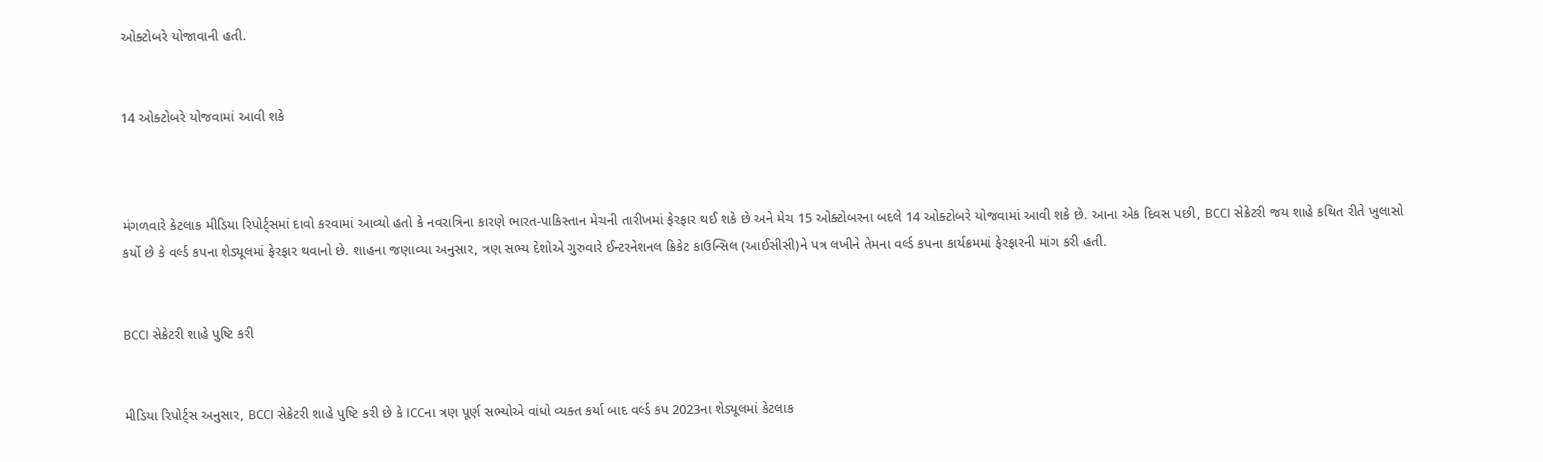ઓક્ટોબરે યોજાવાની હતી.


14 ઓક્ટોબરે યોજવામાં આવી શકે



મંગળવારે કેટલાક મીડિયા રિપોર્ટ્સમાં દાવો કરવામાં આવ્યો હતો કે નવરાત્રિના કારણે ભારત-પાકિસ્તાન મેચની તારીખમાં ફેરફાર થઈ શકે છે અને મેચ 15 ઓક્ટોબરના બદલે 14 ઓક્ટોબરે યોજવામાં આવી શકે છે. આના એક દિવસ પછી, BCCI સેક્રેટરી જય શાહે કથિત રીતે ખુલાસો કર્યો છે કે વર્લ્ડ કપના શેડ્યૂલમાં ફેરફાર થવાનો છે. શાહના જણાવ્યા અનુસાર, ત્રણ સભ્ય દેશોએ ગુરુવારે ઈન્ટરનેશનલ ક્રિકેટ કાઉન્સિલ (આઈસીસી)ને પત્ર લખીને તેમના વર્લ્ડ કપના કાર્યક્રમમાં ફેરફારની માંગ કરી હતી.


BCCI સેક્રેટરી શાહે પુષ્ટિ કરી


મીડિયા રિપોર્ટ્સ અનુસાર, BCCI સેક્રેટરી શાહે પુષ્ટિ કરી છે કે ICCના ત્રણ પૂર્ણ સભ્યોએ વાંધો વ્યક્ત કર્યા બાદ વર્લ્ડ કપ 2023ના શેડ્યૂલમાં કેટલાક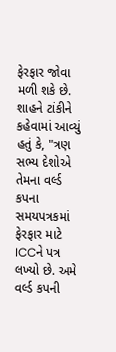ફેરફાર જોવા મળી શકે છે. શાહને ટાંકીને કહેવામાં આવ્યું હતું કે, "ત્રણ સભ્ય દેશોએ તેમના વર્લ્ડ કપના સમયપત્રકમાં ફેરફાર માટે ICCને પત્ર લખ્યો છે. અમે વર્લ્ડ કપની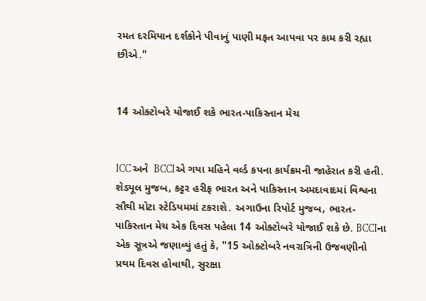રમત દરમિયાન દર્શકોને પીવાનું પાણી મફત આપવા પર કામ કરી રહ્યા છીએ."


14 ઓક્ટોબરે યોજાઈ શકે ભારત-પાકિસ્તાન મેચ


ICC અને  BCCIએ ગયા મહિને વર્લ્ડ કપના કાર્યક્રમની જાહેરાત કરી હતી. શેડ્યૂલ મુજબ, કટ્ટર હરીફ ભારત અને પાકિસ્તાન અમદાવાદમાં વિશ્વના સૌથી મોટા સ્ટેડિયમમાં ટકરાશે. અગાઉના રિપોર્ટ મુજબ, ભારત-પાકિસ્તાન મેચ એક દિવસ પહેલા 14 ઓક્ટોબરે યોજાઈ શકે છે. BCCIના એક સૂત્રએ જણાવ્યું હતું કે, "15 ઓક્ટોબરે નવરાત્રિની ઉજવણીનો પ્રથમ દિવસ હોવાથી, સુરક્ષા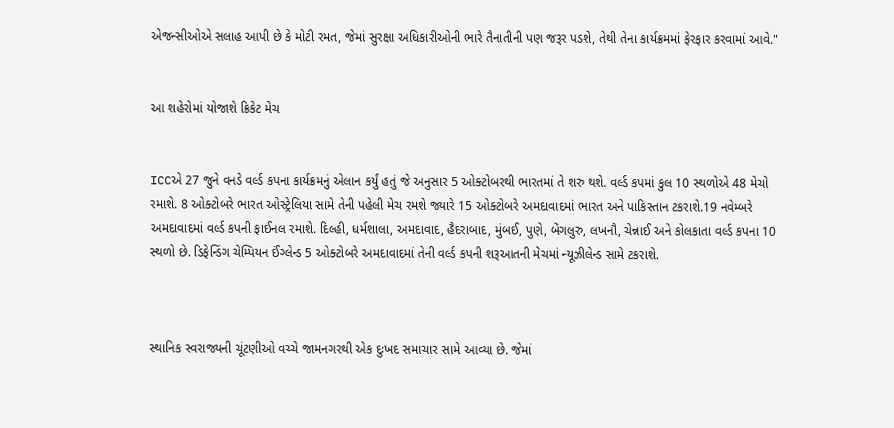એજન્સીઓએ સલાહ આપી છે કે મોટી રમત, જેમાં સુરક્ષા અધિકારીઓની ભારે તૈનાતીની પણ જરૂર પડશે, તેથી તેના કાર્યક્રમમાં ફેરફાર કરવામાં આવે."


આ શહેરોમાં યોજાશે ક્રિકેટ મેચ


ICCએ 27 જુને વનડે વર્લ્ડ કપના કાર્યક્રમનું એલાન કર્યું હતું જે અનુસાર 5 ઓક્ટોબરથી ભારતમાં તે શરુ થશે. વર્લ્ડ કપમાં કુલ 10 સ્થળોએ 48 મેચો રમાશે. 8 ઓક્ટોબરે ભારત ઓસ્ટ્રેલિયા સામે તેની પહેલી મેચ રમશે જ્યારે 15 ઓક્ટોબરે અમદાવાદમાં ભારત અને પાકિસ્તાન ટકરાશે.19 નવેમ્બરે અમદાવાદમાં વર્લ્ડ કપની ફાઈનલ રમાશે. દિલ્હી, ધર્મશાલા, અમદાવાદ, હૈદરાબાદ, મુંબઈ, પુણે, બેંગલુરુ, લખનૌ, ચેન્નાઈ અને કોલકાતા વર્લ્ડ કપના 10 સ્થળો છે. ડિફેન્ડિંગ ચેમ્પિયન ઈંગ્લેન્ડ 5 ઓક્ટોબરે અમદાવાદમાં તેની વર્લ્ડ કપની શરૂઆતની મેચમાં ન્યૂઝીલેન્ડ સામે ટકરાશે.



સ્થાનિક સ્વરાજ્યની ચૂંટણીઓ વચ્ચે જામનગરથી એક દુઃખદ સમાચાર સામે આવ્યા છે. જેમાં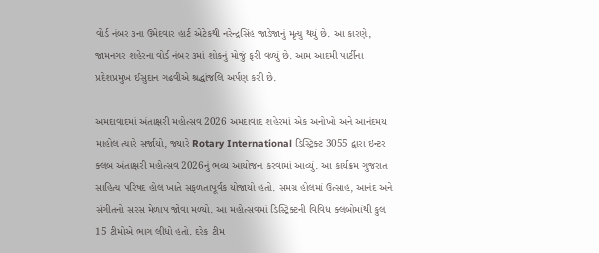વોર્ડ નંબર ૩ના ઉમેદવાર હાર્ટ એટેકથી નરેન્દ્રસિંહ જાડેજાનું મૃત્યુ થયું છે. આ કારણે, જામનગર શહેરના વોર્ડ નંબર ૩માં શોકનું મોજું ફરી વળ્યું છે. આમ આદમી પાર્ટીના પ્રદેશપ્રમુખ ઈસુદાન ગઢવીએ શ્રદ્ધાંજલિ અર્પણ કરી છે.

અમદાવાદમાં અંતાક્ષરી મહોત્સવ 2026 અમદાવાદ શહેરમાં એક અનોખો અને આનંદમય માહોલ ત્યારે સર્જાયો, જ્યારે Rotary International ડિસ્ટ્રિક્ટ 3055 દ્વારા ઇન્ટર ક્લબ અંતાક્ષરી મહોત્સવ 2026નું ભવ્ય આયોજન કરવામાં આવ્યું. આ કાર્યક્રમ ગુજરાત સાહિત્ય પરિષદ હોલ ખાતે સફળતાપૂર્વક યોજાયો હતો. સમગ્ર હોલમાં ઉત્સાહ, આનંદ અને સંગીતનો સરસ મેળાપ જોવા મળ્યો. આ મહોત્સવમાં ડિસ્ટ્રિક્ટની વિવિધ ક્લબોમાંથી કુલ 15 ટીમોએ ભાગ લીધો હતો. દરેક ટીમ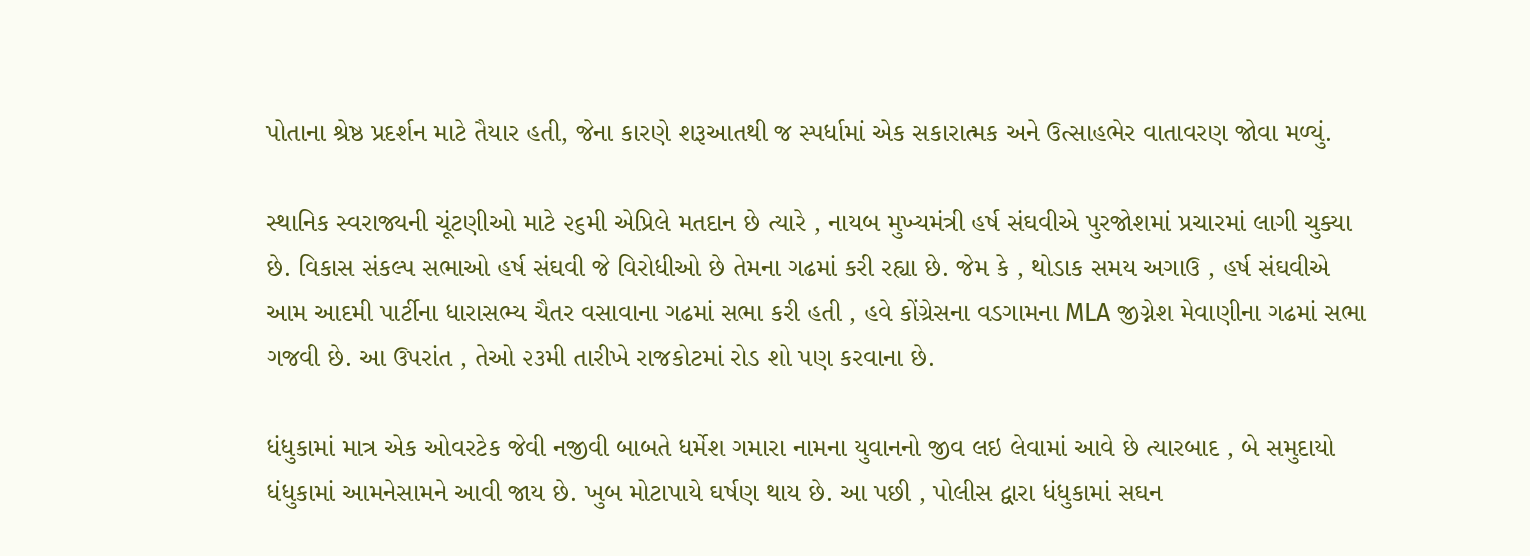પોતાના શ્રેષ્ઠ પ્રદર્શન માટે તૈયાર હતી, જેના કારણે શરૂઆતથી જ સ્પર્ધામાં એક સકારાત્મક અને ઉત્સાહભેર વાતાવરણ જોવા મળ્યું.

સ્થાનિક સ્વરાજ્યની ચૂંટણીઓ માટે ૨૬મી એપ્રિલે મતદાન છે ત્યારે , નાયબ મુખ્યમંત્રી હર્ષ સંઘવીએ પુરજોશમાં પ્રચારમાં લાગી ચુક્યા છે. વિકાસ સંકલ્પ સભાઓ હર્ષ સંઘવી જે વિરોધીઓ છે તેમના ગઢમાં કરી રહ્યા છે. જેમ કે , થોડાક સમય અગાઉ , હર્ષ સંઘવીએ આમ આદમી પાર્ટીના ધારાસભ્ય ચૈતર વસાવાના ગઢમાં સભા કરી હતી , હવે કોંગ્રેસના વડગામના MLA જીગ્નેશ મેવાણીના ગઢમાં સભા ગજવી છે. આ ઉપરાંત , તેઓ ૨૩મી તારીખે રાજકોટમાં રોડ શો પણ કરવાના છે.

ધંધુકામાં માત્ર એક ઓવરટેક જેવી નજીવી બાબતે ધર્મેશ ગમારા નામના યુવાનનો જીવ લઇ લેવામાં આવે છે ત્યારબાદ , બે સમુદાયો ધંધુકામાં આમનેસામને આવી જાય છે. ખુબ મોટાપાયે ઘર્ષણ થાય છે. આ પછી , પોલીસ દ્વારા ધંધુકામાં સઘન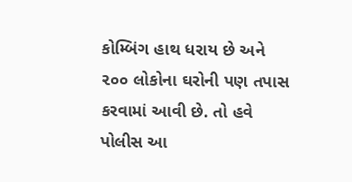કોમ્બિંગ હાથ ધરાય છે અને ૨૦૦ લોકોના ઘરોની પણ તપાસ કરવામાં આવી છે. તો હવે પોલીસ આ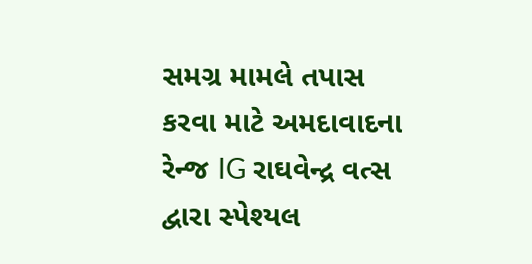સમગ્ર મામલે તપાસ કરવા માટે અમદાવાદના રેન્જ IG રાઘવેન્દ્ર વત્સ દ્વારા સ્પેશ્યલ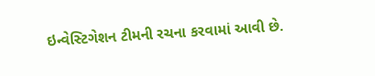ઇન્વેસ્ટિગેશન ટીમની રચના કરવામાં આવી છે.